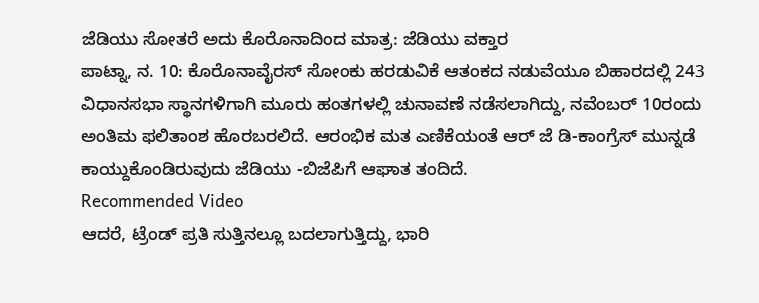ಜೆಡಿಯು ಸೋತರೆ ಅದು ಕೊರೊನಾದಿಂದ ಮಾತ್ರ: ಜೆಡಿಯು ವಕ್ತಾರ
ಪಾಟ್ನಾ, ನ. 10: ಕೊರೊನಾವೈರಸ್ ಸೋಂಕು ಹರಡುವಿಕೆ ಆತಂಕದ ನಡುವೆಯೂ ಬಿಹಾರದಲ್ಲಿ 243 ವಿಧಾನಸಭಾ ಸ್ಥಾನಗಳಿಗಾಗಿ ಮೂರು ಹಂತಗಳಲ್ಲಿ ಚುನಾವಣೆ ನಡೆಸಲಾಗಿದ್ದು, ನವೆಂಬರ್ 10ರಂದು ಅಂತಿಮ ಫಲಿತಾಂಶ ಹೊರಬರಲಿದೆ. ಆರಂಭಿಕ ಮತ ಎಣಿಕೆಯಂತೆ ಆರ್ ಜೆ ಡಿ-ಕಾಂಗ್ರೆಸ್ ಮುನ್ನಡೆ ಕಾಯ್ದುಕೊಂಡಿರುವುದು ಜೆಡಿಯು -ಬಿಜೆಪಿಗೆ ಆಘಾತ ತಂದಿದೆ.
Recommended Video
ಆದರೆ, ಟ್ರೆಂಡ್ ಪ್ರತಿ ಸುತ್ತಿನಲ್ಲೂ ಬದಲಾಗುತ್ತಿದ್ದು, ಭಾರಿ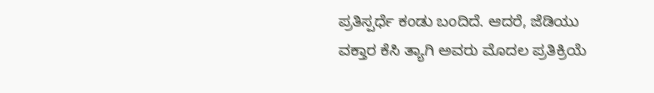ಪ್ರತಿಸ್ಪರ್ಧೆ ಕಂಡು ಬಂದಿದೆ. ಆದರೆ, ಜೆಡಿಯು ವಕ್ತಾರ ಕೆಸಿ ತ್ಯಾಗಿ ಅವರು ಮೊದಲ ಪ್ರತಿಕ್ರಿಯೆ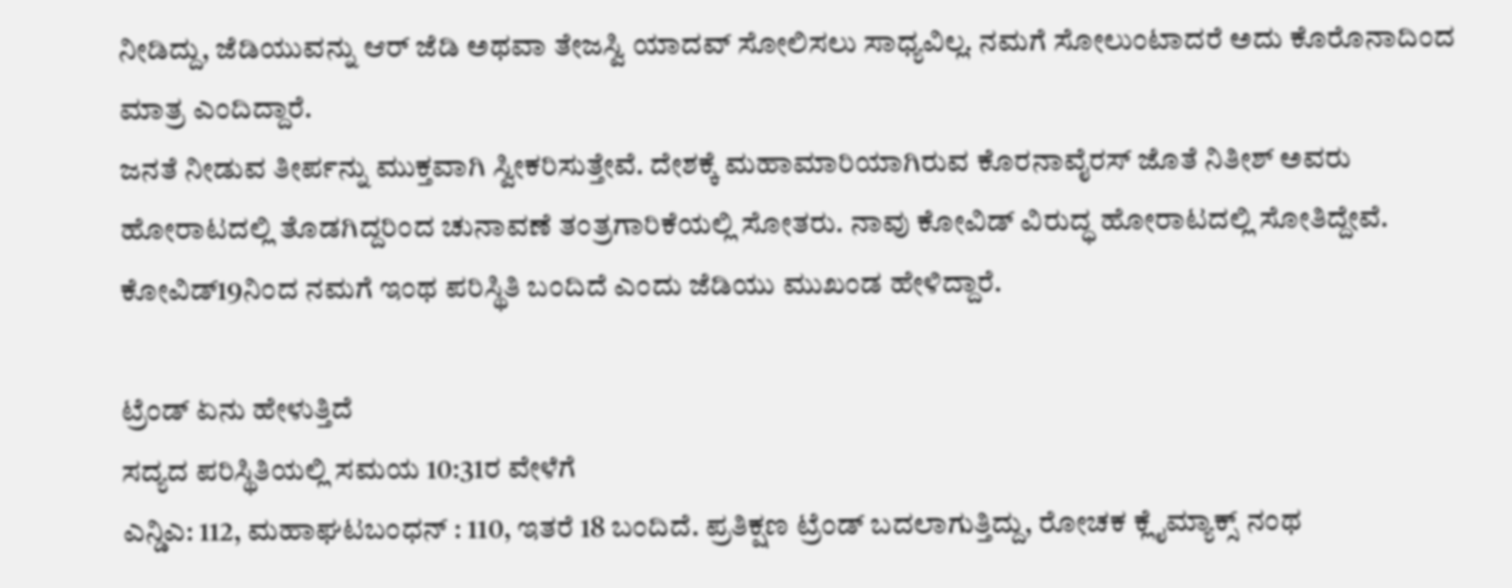ನೀಡಿದ್ದು, ಜೆಡಿಯುವನ್ನು ಆರ್ ಜೆಡಿ ಅಥವಾ ತೇಜಸ್ವಿ ಯಾದವ್ ಸೋಲಿಸಲು ಸಾಧ್ಯವಿಲ್ಲ. ನಮಗೆ ಸೋಲುಂಟಾದರೆ ಅದು ಕೊರೊನಾದಿಂದ ಮಾತ್ರ ಎಂದಿದ್ದಾರೆ.
ಜನತೆ ನೀಡುವ ತೀರ್ಪನ್ನು ಮುಕ್ತವಾಗಿ ಸ್ವೀಕರಿಸುತ್ತೇವೆ. ದೇಶಕ್ಕೆ ಮಹಾಮಾರಿಯಾಗಿರುವ ಕೊರನಾವೈರಸ್ ಜೊತೆ ನಿತೀಶ್ ಅವರು ಹೋರಾಟದಲ್ಲಿ ತೊಡಗಿದ್ದರಿಂದ ಚುನಾವಣೆ ತಂತ್ರಗಾರಿಕೆಯಲ್ಲಿ ಸೋತರು. ನಾವು ಕೋವಿಡ್ ವಿರುದ್ಧ ಹೋರಾಟದಲ್ಲಿ ಸೋತಿದ್ದೇವೆ. ಕೋವಿಡ್19ನಿಂದ ನಮಗೆ ಇಂಥ ಪರಿಸ್ಥಿತಿ ಬಂದಿದೆ ಎಂದು ಜೆಡಿಯು ಮುಖಂಡ ಹೇಳಿದ್ದಾರೆ.

ಟ್ರೆಂಡ್ ಏನು ಹೇಳುತ್ತಿದೆ
ಸದ್ಯದ ಪರಿಸ್ಥಿತಿಯಲ್ಲಿ ಸಮಯ 10:31ರ ವೇಳೆಗೆ
ಎನ್ಡಿಎ: 112, ಮಹಾಘಟಬಂಧನ್ : 110, ಇತರೆ 18 ಬಂದಿದೆ. ಪ್ರತಿಕ್ಷಣ ಟ್ರೆಂಡ್ ಬದಲಾಗುತ್ತಿದ್ದು, ರೋಚಕ ಕ್ಲೈಮ್ಯಾಕ್ಸ್ ನಂಥ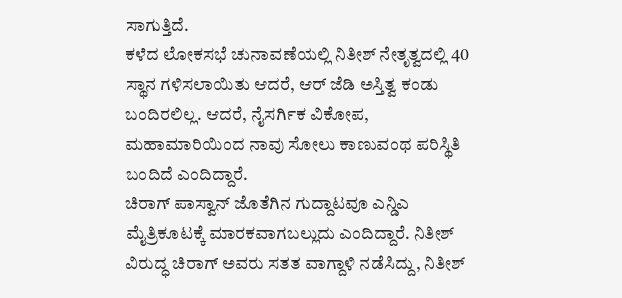ಸಾಗುತ್ತಿದೆ.
ಕಳೆದ ಲೋಕಸಭೆ ಚುನಾವಣೆಯಲ್ಲಿ ನಿತೀಶ್ ನೇತೃತ್ವದಲ್ಲಿ 40 ಸ್ಥಾನ ಗಳಿಸಲಾಯಿತು ಆದರೆ, ಆರ್ ಜೆಡಿ ಅಸ್ತಿತ್ವ ಕಂಡು ಬಂದಿರಲಿಲ್ಲ. ಆದರೆ, ನೈಸರ್ಗಿಕ ವಿಕೋಪ, ಮಹಾಮಾರಿಯಿಂದ ನಾವು ಸೋಲು ಕಾಣುವಂಥ ಪರಿಸ್ಥಿತಿ ಬಂದಿದೆ ಎಂದಿದ್ದಾರೆ.
ಚಿರಾಗ್ ಪಾಸ್ವಾನ್ ಜೊತೆಗಿನ ಗುದ್ದಾಟವೂ ಎನ್ಡಿಎ ಮೈತ್ರಿಕೂಟಕ್ಕೆ ಮಾರಕವಾಗಬಲ್ಲುದು ಎಂದಿದ್ದಾರೆ. ನಿತೀಶ್ ವಿರುದ್ಧ ಚಿರಾಗ್ ಅವರು ಸತತ ವಾಗ್ದಾಳಿ ನಡೆಸಿದ್ದು, ನಿತೀಶ್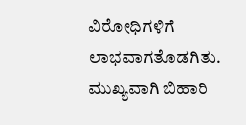ವಿರೋಧಿಗಳಿಗೆ ಲಾಭವಾಗತೊಡಗಿತು. ಮುಖ್ಯವಾಗಿ ಬಿಹಾರಿ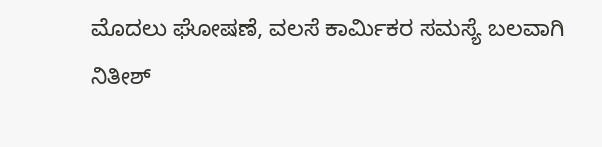ಮೊದಲು ಘೋಷಣೆ, ವಲಸೆ ಕಾರ್ಮಿಕರ ಸಮಸ್ಯೆ ಬಲವಾಗಿ ನಿತೀಶ್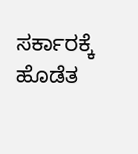ಸರ್ಕಾರಕ್ಕೆ ಹೊಡೆತ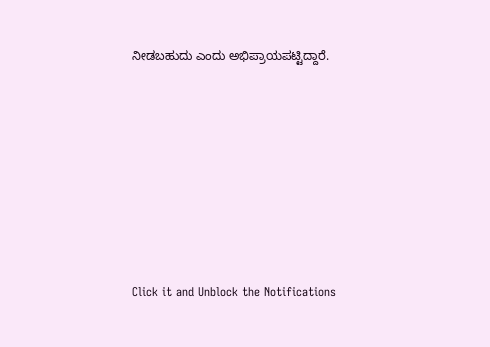ನೀಡಬಹುದು ಎಂದು ಅಭಿಪ್ರಾಯಪಟ್ಟಿದ್ದಾರೆ.












Click it and Unblock the Notifications